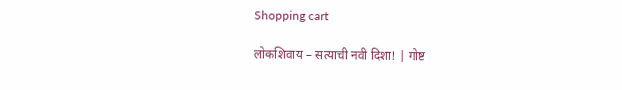Shopping cart

लोकशिवाय – सत्याची नवी दिशा! | गोष्ट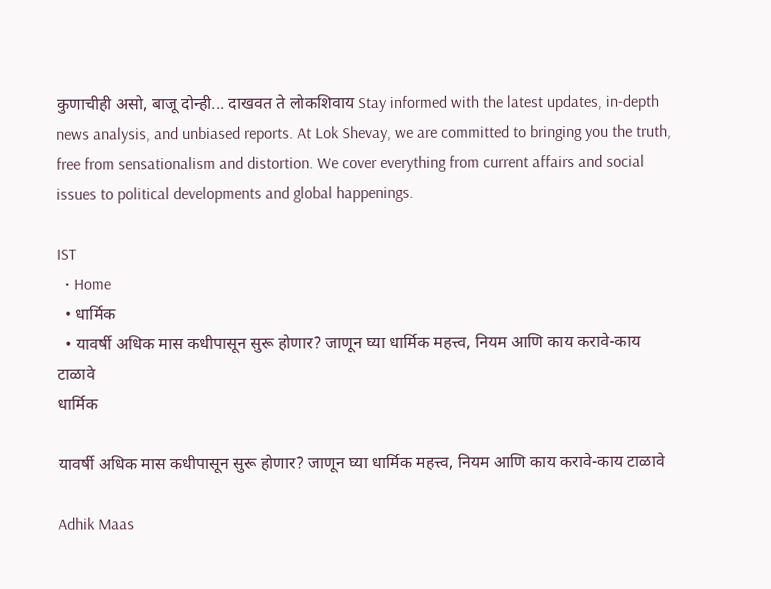कुणाचीही असो, बाजू दोन्ही... दाखवत ते लोकशिवाय Stay informed with the latest updates, in-depth news analysis, and unbiased reports. At Lok Shevay, we are committed to bringing you the truth, free from sensationalism and distortion. We cover everything from current affairs and social issues to political developments and global happenings.

IST
  • Home
  • धार्मिक
  • यावर्षी अधिक मास कधीपासून सुरू होणार? जाणून घ्या धार्मिक महत्त्व, नियम आणि काय करावे-काय टाळावे
धार्मिक

यावर्षी अधिक मास कधीपासून सुरू होणार? जाणून घ्या धार्मिक महत्त्व, नियम आणि काय करावे-काय टाळावे

Adhik Maas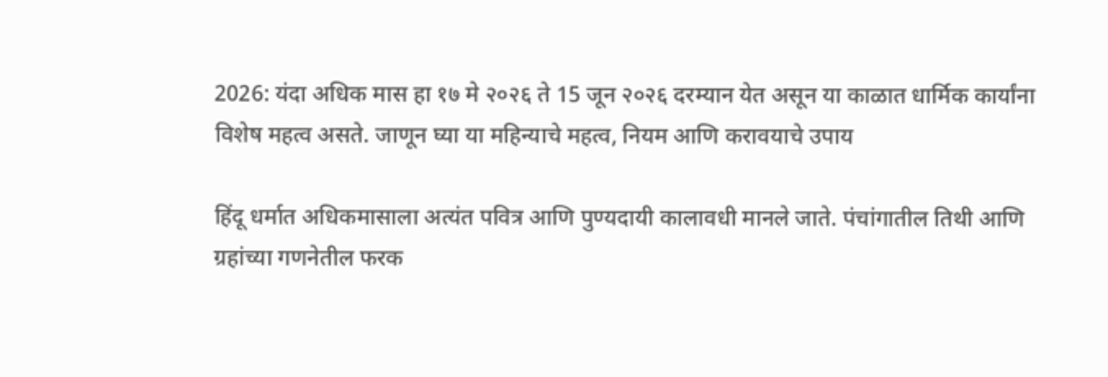2026: यंदा अधिक मास हा १७ मे २०२६ ते 15 जून २०२६ दरम्यान येत असून या काळात धार्मिक कार्यांना विशेष महत्व असते. जाणून घ्या या महिन्याचे महत्व, नियम आणि करावयाचे उपाय

हिंदू धर्मात अधिकमासाला अत्यंत पवित्र आणि पुण्यदायी कालावधी मानले जाते. पंचांगातील तिथी आणि ग्रहांच्या गणनेतील फरक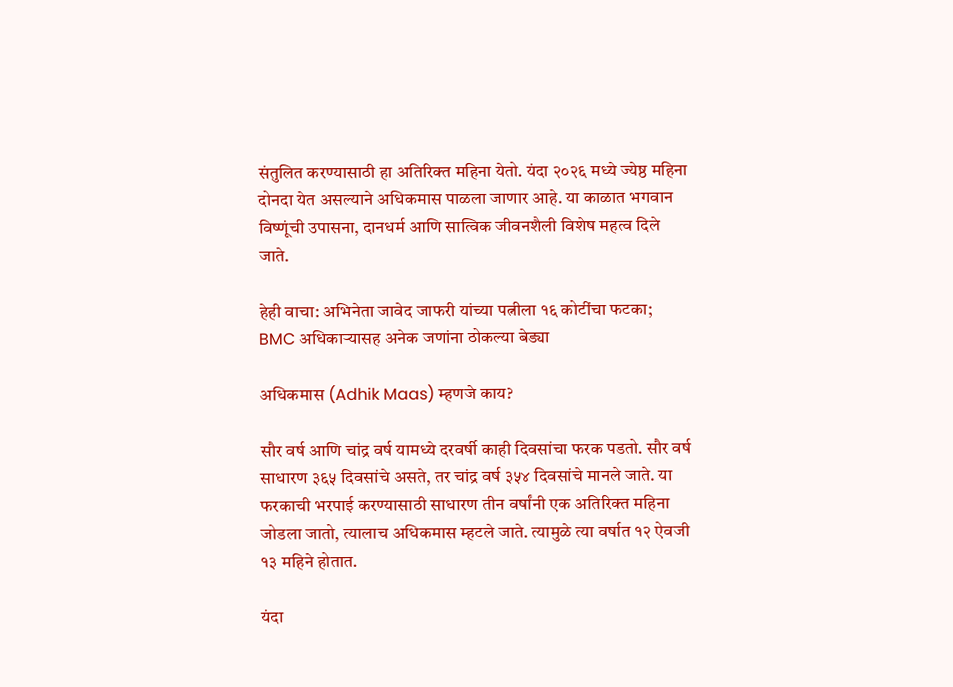संतुलित करण्यासाठी हा अतिरिक्त महिना येतो. यंदा २०२६ मध्ये ज्येष्ठ महिना दोनदा येत असल्याने अधिकमास पाळला जाणार आहे. या काळात भगवान विष्णूंची उपासना, दानधर्म आणि सात्विक जीवनशैली विशेष महत्व दिले जाते.

हेही वाचा: अभिनेता जावेद जाफरी यांच्या पत्नीला १६ कोटींचा फटका; BMC अधिकाऱ्यासह अनेक जणांना ठोकल्या बेड्या

अधिकमास (Adhik Maas) म्हणजे काय?

सौर वर्ष आणि चांद्र वर्ष यामध्ये दरवर्षी काही दिवसांचा फरक पडतो. सौर वर्ष साधारण ३६५ दिवसांचे असते, तर चांद्र वर्ष ३५४ दिवसांचे मानले जाते. या फरकाची भरपाई करण्यासाठी साधारण तीन वर्षांनी एक अतिरिक्त महिना जोडला जातो, त्यालाच अधिकमास म्हटले जाते. त्यामुळे त्या वर्षात १२ ऐवजी १३ महिने होतात.

यंदा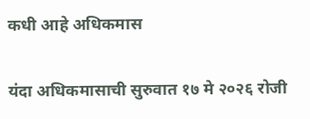कधी आहे अधिकमास

यंदा अधिकमासाची सुरुवात १७ मे २०२६ रोजी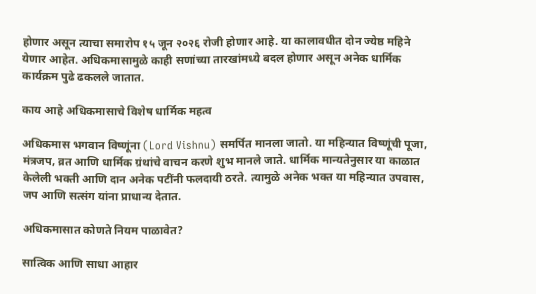होणार असून त्याचा समारोप १५ जून २०२६ रोजी होणार आहे. या कालावधीत दोन ज्येष्ठ महिने येणार आहेत. अधिकमासामुळे काही सणांच्या तारखांमध्ये बदल होणार असून अनेक धार्मिक कार्यक्रम पुढे ढकलले जातात.

काय आहे अधिकमासाचे विशेष धार्मिक महत्व

अधिकमास भगवान विष्णूंना (Lord Vishnu) समर्पित मानला जातो. या महिन्यात विष्णूंची पूजा, मंत्रजप, व्रत आणि धार्मिक ग्रंथांचे वाचन करणे शुभ मानले जाते. धार्मिक मान्यतेनुसार या काळात केलेली भक्ती आणि दान अनेक पटींनी फलदायी ठरते. त्यामुळे अनेक भक्त या महिन्यात उपवास, जप आणि सत्संग यांना प्राधान्य देतात.

अधिकमासात कोणते नियम पाळावेत?

सात्विक आणि साधा आहार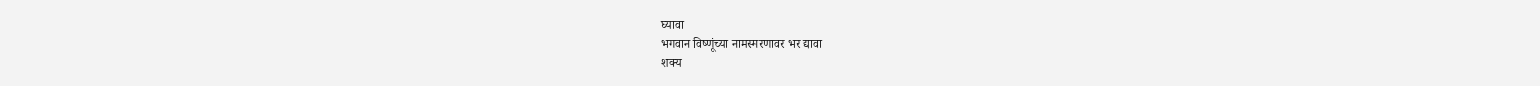घ्यावा
भगवान विष्णूंच्या नामस्मरणावर भर द्यावा
शक्य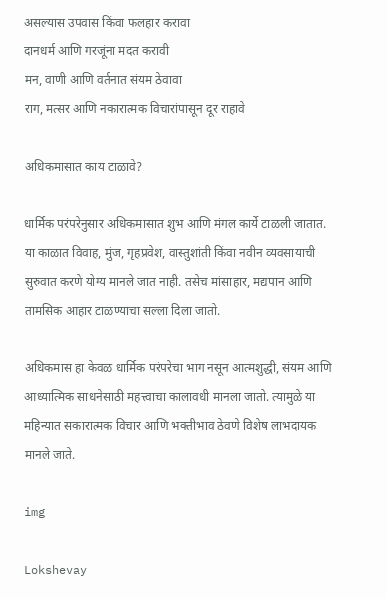असल्यास उपवास किंवा फलहार करावा
दानधर्म आणि गरजूंना मदत करावी
मन, वाणी आणि वर्तनात संयम ठेवावा
राग, मत्सर आणि नकारात्मक विचारांपासून दूर राहावे

अधिकमासात काय टाळावे?

धार्मिक परंपरेनुसार अधिकमासात शुभ आणि मंगल कार्ये टाळली जातात. या काळात विवाह, मुंज, गृहप्रवेश, वास्तुशांती किंवा नवीन व्यवसायाची सुरुवात करणे योग्य मानले जात नाही. तसेच मांसाहार, मद्यपान आणि तामसिक आहार टाळण्याचा सल्ला दिला जातो.

अधिकमास हा केवळ धार्मिक परंपरेचा भाग नसून आत्मशुद्धी, संयम आणि आध्यात्मिक साधनेसाठी महत्त्वाचा कालावधी मानला जातो. त्यामुळे या महिन्यात सकारात्मक विचार आणि भक्तीभाव ठेवणे विशेष लाभदायक मानले जाते.

img

Lokshevay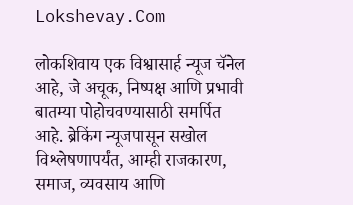Lokshevay.Com

लोकशिवाय एक विश्वासार्ह न्यूज चॅनेल आहे, जे अचूक, निष्पक्ष आणि प्रभावी बातम्या पोहोचवण्यासाठी समर्पित आहे. ब्रेकिंग न्यूजपासून सखोल विश्लेषणापर्यंत, आम्ही राजकारण, समाज, व्यवसाय आणि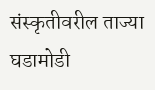संस्कृतीवरील ताज्या घडामोडी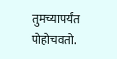तुमच्यापर्यंत पोहोचवतो.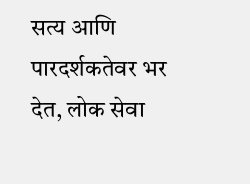सत्य आणि पारदर्शकतेवर भर देत, लोक सेवा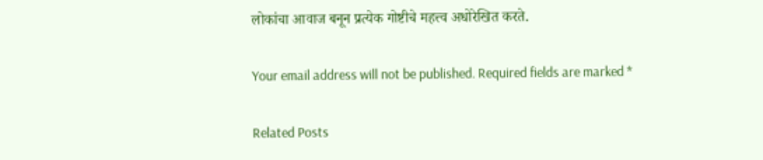लोकांचा आवाज बनून प्रत्येक गोष्टीचे महत्त्व अधोरेखित करते.

Your email address will not be published. Required fields are marked *

Related Posts